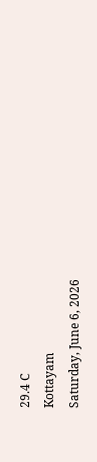29.4 C
Kottayam
Saturday, June 6, 2026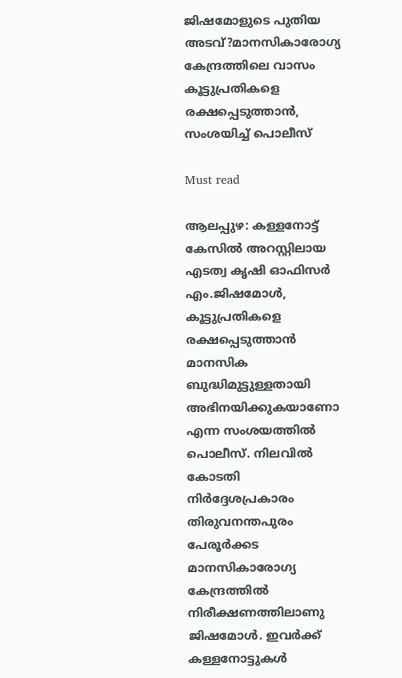ജിഷമോളുടെ പുതിയ അടവ്‌?മാനസികാരോഗ്യ കേന്ദ്രത്തിലെ വാസം കൂട്ടുപ്രതികളെ രക്ഷപ്പെടുത്താൻ, സംശയിച്ച് പൊലീസ്

Must read

ആലപ്പുഴ: കള്ളനോട്ട് കേസില്‍ അറസ്റ്റിലായ എടത്വ കൃഷി ഓഫിസർ എം.ജിഷമോൾ, കൂട്ടുപ്രതികളെ രക്ഷപ്പെടുത്താൻ മാനസിക ബുദ്ധിമുട്ടുള്ളതായി അഭിനയിക്കുകയാണോ എന്ന സംശയത്തിൽ പൊലീസ്. നിലവിൽ കോടതി നിർദ്ദേശപ്രകാരം തിരുവനന്തപുരം പേരൂര്‍ക്കട മാനസികാരോഗ്യ കേന്ദ്രത്തില്‍ നിരീക്ഷണത്തിലാണു ജിഷമോൾ. ഇവർക്ക് കള്ളനോട്ടുകള്‍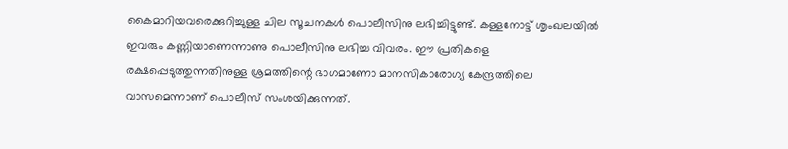കൈമാറിയവരെക്കുറിച്ചുള്ള ചില സൂചനകള്‍ പൊലീസിനു ലഭിച്ചിട്ടുണ്ട്. കള്ളനോട്ട് ശൃംഖലയില്‍ ഇവരും കണ്ണിയാണെന്നാണു പൊലീസിനു ലഭിച്ച വിവരം. ഈ പ്രതികളെ രക്ഷപ്പെടുത്തുന്നതിനുള്ള ശ്രമത്തിന്റെ ഭാഗമാണോ മാനസികാരോഗ്യ കേന്ദ്രത്തിലെ വാസമെന്നാണ് പൊലീസ് സംശയിക്കുന്നത്.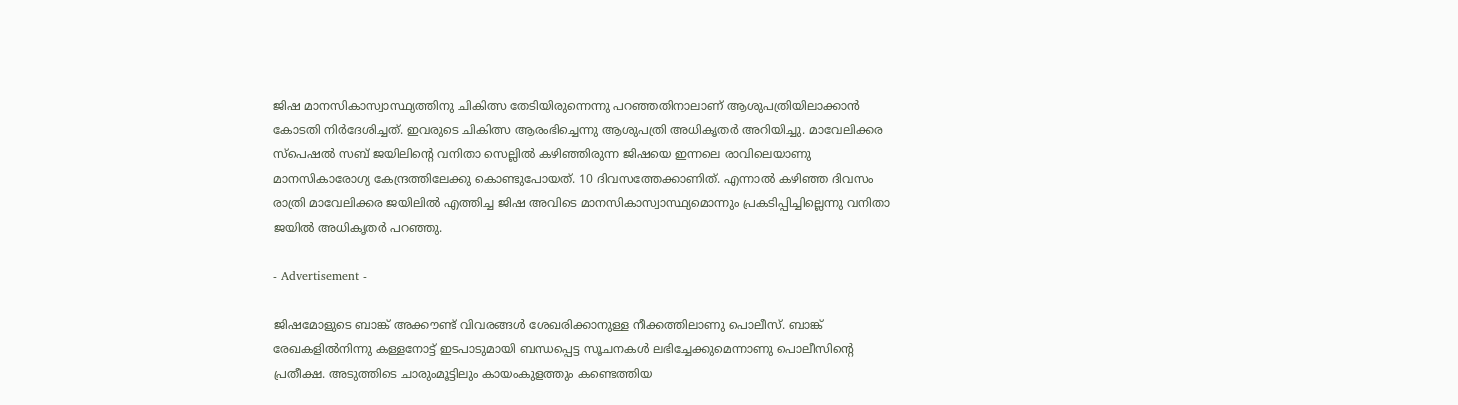ജിഷ മാനസികാസ്വാസ്ഥ്യത്തിനു ചികിത്സ തേടിയിരുന്നെന്നു പറഞ്ഞതിനാലാണ് ആശുപത്രിയിലാക്കാൻ കോടതി നിർദേശിച്ചത്. ഇവരുടെ ചികിത്സ ആരംഭിച്ചെന്നു ആശുപത്രി അധികൃതർ അറിയിച്ചു. മാവേലിക്കര സ്പെഷൽ സബ് ജയിലിന്റെ വനിതാ സെല്ലിൽ കഴിഞ്ഞിരുന്ന ജിഷയെ ഇന്നലെ രാവിലെയാണു മാനസികാരോഗ്യ കേന്ദ്രത്തിലേക്കു കൊണ്ടുപോയത്. 10 ദിവസത്തേക്കാണിത്. എന്നാൽ കഴിഞ്ഞ ദിവസം രാത്രി മാവേലിക്കര ജയിലിൽ എത്തിച്ച ജിഷ അവിടെ മാനസികാസ്വാസ്ഥ്യമൊന്നും പ്രകടിപ്പിച്ചില്ലെന്നു വനിതാ ജയിൽ അധികൃതർ പറഞ്ഞു.

- Advertisement -

ജിഷമോളുടെ ബാങ്ക് അക്കൗണ്ട് വിവരങ്ങൾ ശേഖരിക്കാനുള്ള നീക്കത്തിലാണു പൊലീസ്. ബാങ്ക് രേഖകളിൽനിന്നു കള്ളനോട്ട് ഇടപാടുമായി ബന്ധപ്പെട്ട സൂചനകൾ ലഭിച്ചേക്കുമെന്നാണു പൊലീസിന്റെ പ്രതീക്ഷ. അടുത്തിടെ ചാരുംമൂട്ടിലും കായംകുളത്തും കണ്ടെത്തിയ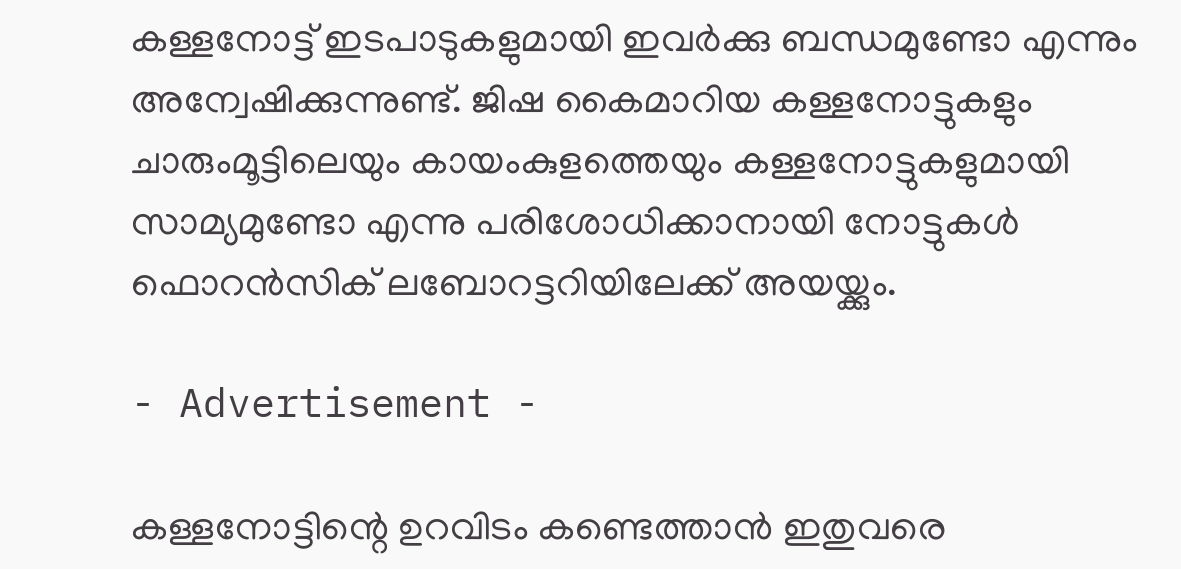കള്ളനോട്ട് ഇടപാടുകളുമായി ഇവർക്കു ബന്ധമുണ്ടോ എന്നും അന്വേഷിക്കുന്നുണ്ട്. ജിഷ കൈമാറിയ കള്ളനോട്ടുകളും ചാരുംമൂട്ടിലെയും കായംകുളത്തെയും കള്ളനോട്ടുകളുമായി സാമ്യമുണ്ടോ എന്നു പരിശോധിക്കാനായി നോട്ടുകൾ ഫൊറൻസിക് ലബോറട്ടറിയിലേക്ക് അയയ്ക്കും.

- Advertisement -

കള്ളനോട്ടിന്റെ ഉറവിടം കണ്ടെത്താൻ ഇതുവരെ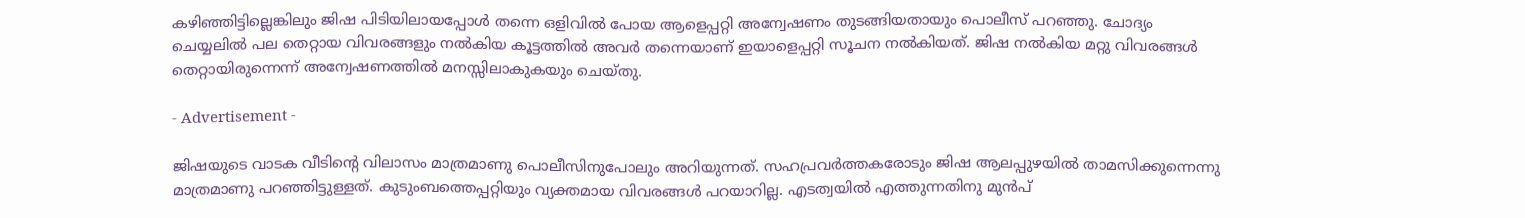കഴിഞ്ഞിട്ടില്ലെങ്കിലും ജിഷ പിടിയിലായപ്പോൾ തന്നെ ഒളിവിൽ പോയ ആളെപ്പറ്റി അന്വേഷണം തുടങ്ങിയതായും പൊലീസ് പറഞ്ഞു. ചോദ്യം ചെയ്യലിൽ പല തെറ്റായ വിവരങ്ങളും നൽകിയ കൂട്ടത്തിൽ അവർ തന്നെയാണ് ഇയാളെപ്പറ്റി സൂചന നൽകിയത്. ജിഷ നൽകിയ മറ്റു വിവരങ്ങൾ തെറ്റായിരുന്നെന്ന് അന്വേഷണത്തിൽ മനസ്സിലാകുകയും ചെയ്തു.

- Advertisement -

ജിഷയുടെ വാടക വീടിന്റെ വിലാസം മാത്രമാണു പൊലീസിനുപോലും അറിയുന്നത്. സഹപ്രവർത്തകരോടും ജിഷ ആലപ്പുഴയിൽ താമസിക്കുന്നെന്നു മാത്രമാണ‌ു പറഞ്ഞിട്ടുള്ളത്. കുടുംബത്തെപ്പറ്റിയും വ്യക്തമായ വിവരങ്ങൾ പറയാറില്ല. എടത്വയിൽ എത്തുന്നതിനു മുൻപ്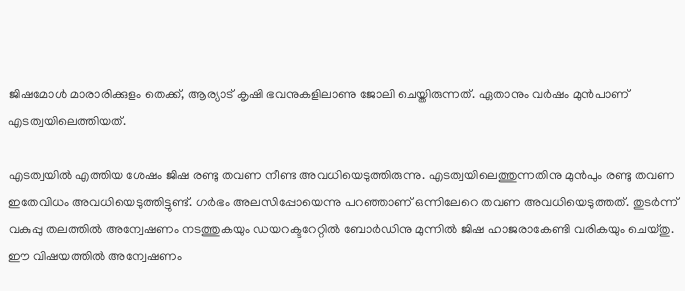ജിഷമോൾ മാരാരിക്കുളം തെക്ക്, ആര്യാട് കൃഷി ഭവനുകളിലാണു ജോലി ചെയ്തിരുന്നത്. ഏതാനും വർഷം മുൻപാണ് എടത്വയിലെത്തിയത്.

എടത്വയിൽ എത്തിയ ശേഷം ജിഷ രണ്ടു തവണ നീണ്ട അവധിയെടുത്തിരുന്നു. എടത്വയിലെത്തുന്നതിനു മുൻപും രണ്ടു തവണ ഇതേവിധം അവധിയെടുത്തിട്ടുണ്ട്. ഗർഭം അലസിപ്പോയെന്നു പറഞ്ഞാണ് ഒന്നിലേറെ തവണ അവധിയെടുത്തത്. തുടർന്ന് വകുപ്പു തലത്തിൽ അന്വേഷണം നടത്തുകയും ഡയറക്ടറേറ്റിൽ ബോർഡിനു മുന്നിൽ ജിഷ ഹാജരാകേണ്ടി വരികയും ചെയ്തു. ഈ വിഷയത്തിൽ അന്വേഷണം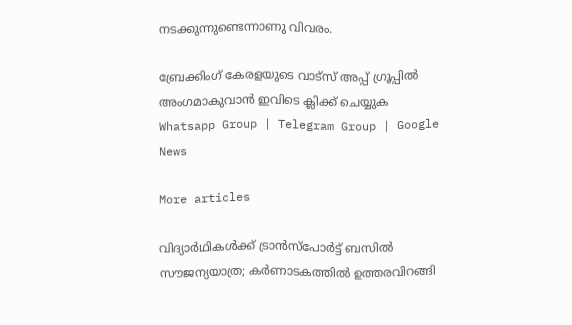നടക്കുന്നുണ്ടെന്നാണു വിവരം.

ബ്രേക്കിംഗ് കേരളയുടെ വാട്സ് അപ്പ് ഗ്രൂപ്പിൽ അംഗമാകുവാൻ ഇവിടെ ക്ലിക്ക് ചെയ്യുക Whatsapp Group | Telegram Group | Google News

More articles

വിദ്യാർഥികൾക്ക് ട്രാൻസ്‌പോർട്ട് ബസിൽ സൗജന്യയാത്ര; കർണാടകത്തിൽ ഉത്തരവിറങ്ങി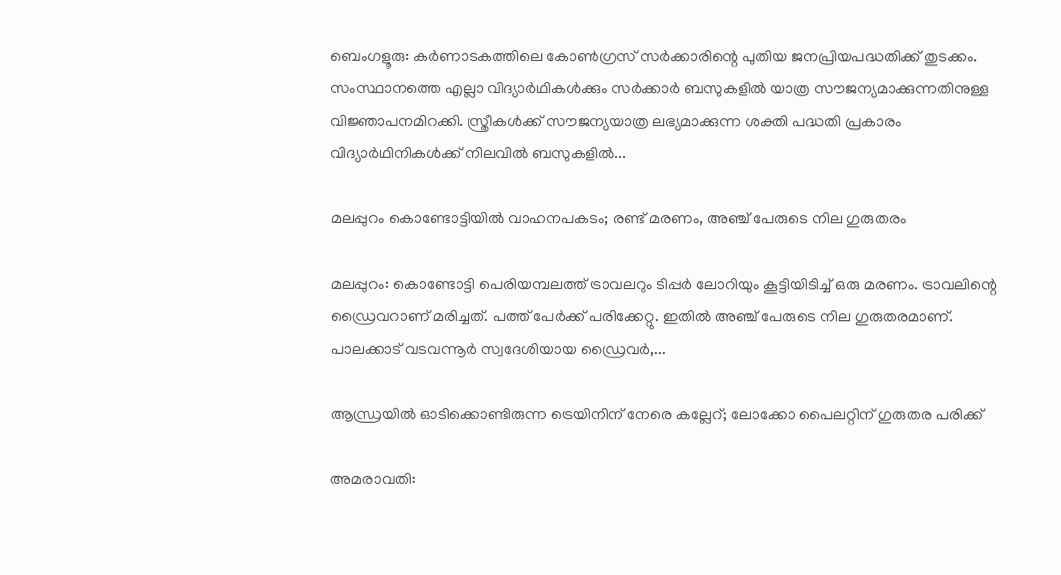ബെംഗളൂരു: കർണാടകത്തിലെ കോൺഗ്രസ് സർക്കാരിന്റെ പുതിയ ജനപ്രിയപദ്ധതിക്ക് തുടക്കം. സംസ്ഥാനത്തെ എല്ലാ വിദ്യാർഥികൾക്കും സർക്കാർ ബസുകളിൽ യാത്ര സൗജന്യമാക്കുന്നതിനുള്ള വിജ്ഞാപനമിറക്കി. സ്ത്രീകൾക്ക് സൗജന്യയാത്ര ലഭ്യമാക്കുന്ന ശക്തി പദ്ധതി പ്രകാരം വിദ്യാർഥിനികൾക്ക് നിലവിൽ ബസുകളിൽ...

മലപ്പുറം കൊണ്ടോട്ടിയിൽ വാഹനപകടം; രണ്ട് മരണം, അഞ്ച് പേരുടെ നില ഗുരുതരം

മലപ്പുറം: കൊണ്ടോട്ടി പെരിയമ്പലത്ത് ട്രാവലറും ടിപ്പർ ലോറിയും കൂട്ടിയിടിച്ച് ഒരു മരണം. ട്രാവലിന്റെ ഡ്രൈവറാണ് മരിച്ചത്. പത്ത് പേർക്ക് പരിക്കേറ്റു. ഇതിൽ അഞ്ച് പേരുടെ നില ഗുരുതരമാണ്. പാലക്കാട് വടവന്നൂർ സ്വദേശിയായ ഡ്രൈവർ,...

ആന്ധ്രയില്‍ ഓടിക്കൊണ്ടിരുന്ന ട്രെയിനിന് നേരെ കല്ലേറ്; ലോക്കോ പൈലറ്റിന് ഗുരുതര പരിക്ക്

അമരാവതി: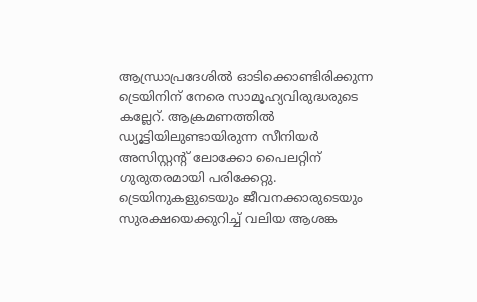ആന്ധ്രാപ്രദേശില്‍ ഓടിക്കൊണ്ടിരിക്കുന്ന ട്രെയിനിന് നേരെ സാമൂഹ്യവിരുദ്ധരുടെ കല്ലേറ്. ആക്രമണത്തില്‍ ഡ്യൂട്ടിയിലുണ്ടായിരുന്ന സീനിയര്‍ അസിസ്റ്റന്റ് ലോക്കോ പൈലറ്റിന് ഗുരുതരമായി പരിക്കേറ്റു. ട്രെയിനുകളുടെയും ജീവനക്കാരുടെയും സുരക്ഷയെക്കുറിച്ച് വലിയ ആശങ്ക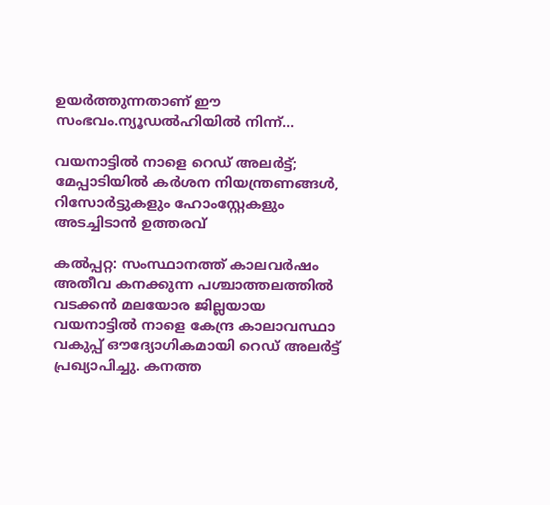ഉയര്‍ത്തുന്നതാണ് ഈ സംഭവം.ന്യൂഡല്‍ഹിയില്‍ നിന്ന്...

വയനാട്ടിൽ നാളെ റെഡ് അലർട്ട്; മേപ്പാടിയിൽ കർശന നിയന്ത്രണങ്ങൾ, റിസോർട്ടുകളും ഹോംസ്റ്റേകളും അടച്ചിടാൻ ഉത്തരവ്

കൽപ്പറ്റ: സംസ്ഥാനത്ത് കാലവർഷം അതീവ കനക്കുന്ന പശ്ചാത്തലത്തിൽ വടക്കൻ മലയോര ജില്ലയായ വയനാട്ടിൽ നാളെ കേന്ദ്ര കാലാവസ്ഥാ വകുപ്പ് ഔദ്യോഗികമായി റെഡ് അലർട്ട് പ്രഖ്യാപിച്ചു. കനത്ത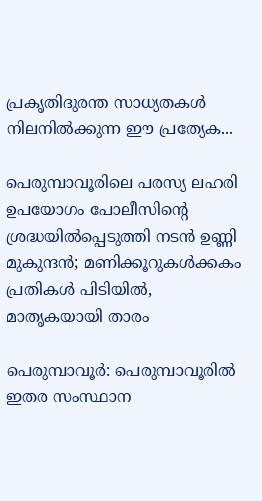പ്രകൃതിദുരന്ത സാധ്യതകൾ നിലനിൽക്കുന്ന ഈ പ്രത്യേക...

പെരുമ്പാവൂരിലെ പരസ്യ ലഹരി ഉപയോഗം പോലീസിന്റെ ശ്രദ്ധയിൽപ്പെടുത്തി നടൻ ഉണ്ണി മുകുന്ദൻ; മണിക്കൂറുകൾക്കകം പ്രതികൾ പിടിയിൽ, മാതൃകയായി താരം

പെരുമ്പാവൂർ: പെരുമ്പാവൂരിൽ ഇതര സംസ്ഥാന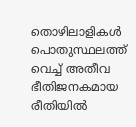തൊഴിലാളികൾ പൊതുസ്ഥലത്ത് വെച്ച് അതീവ ഭീതിജനകമായ രീതിയിൽ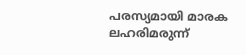പരസ്യമായി മാരക ലഹരിമരുന്ന്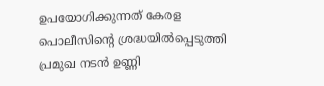ഉപയോഗിക്കുന്നത് കേരള പൊലീസിന്റെ ശ്രദ്ധയിൽപ്പെടുത്തി പ്രമുഖ നടൻ ഉണ്ണി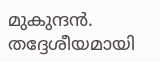മുകുന്ദൻ. തദ്ദേശീയമായി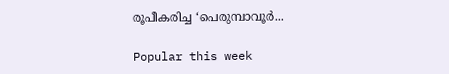രൂപീകരിച്ച ‘പെരുമ്പാവൂർ...

Popular this week